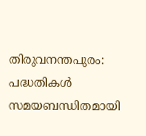തിരുവനന്തപുരം: പദ്ധതികൾ സമയബന്ധിതമായി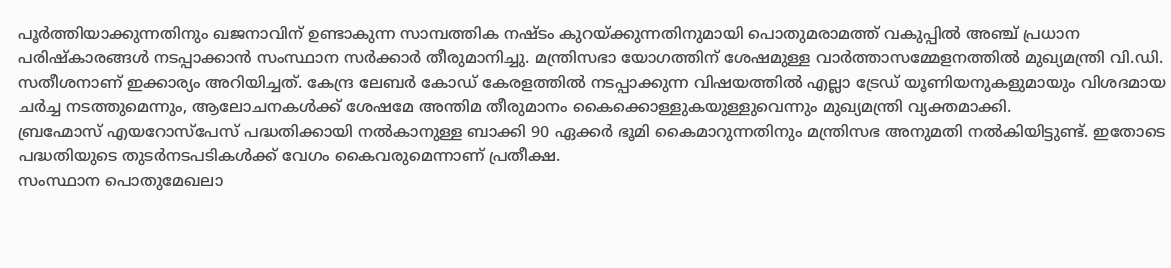പൂർത്തിയാക്കുന്നതിനും ഖജനാവിന് ഉണ്ടാകുന്ന സാമ്പത്തിക നഷ്ടം കുറയ്ക്കുന്നതിനുമായി പൊതുമരാമത്ത് വകുപ്പിൽ അഞ്ച് പ്രധാന പരിഷ്കാരങ്ങൾ നടപ്പാക്കാൻ സംസ്ഥാന സർക്കാർ തീരുമാനിച്ചു. മന്ത്രിസഭാ യോഗത്തിന് ശേഷമുള്ള വാർത്താസമ്മേളനത്തിൽ മുഖ്യമന്ത്രി വി.ഡി. സതീശനാണ് ഇക്കാര്യം അറിയിച്ചത്. കേന്ദ്ര ലേബർ കോഡ് കേരളത്തിൽ നടപ്പാക്കുന്ന വിഷയത്തിൽ എല്ലാ ട്രേഡ് യൂണിയനുകളുമായും വിശദമായ ചർച്ച നടത്തുമെന്നും, ആലോചനകൾക്ക് ശേഷമേ അന്തിമ തീരുമാനം കൈക്കൊള്ളുകയുള്ളുവെന്നും മുഖ്യമന്ത്രി വ്യക്തമാക്കി.
ബ്രഹ്മോസ് എയറോസ്പേസ് പദ്ധതിക്കായി നൽകാനുള്ള ബാക്കി 90 ഏക്കർ ഭൂമി കൈമാറുന്നതിനും മന്ത്രിസഭ അനുമതി നൽകിയിട്ടുണ്ട്. ഇതോടെ പദ്ധതിയുടെ തുടർനടപടികൾക്ക് വേഗം കൈവരുമെന്നാണ് പ്രതീക്ഷ.
സംസ്ഥാന പൊതുമേഖലാ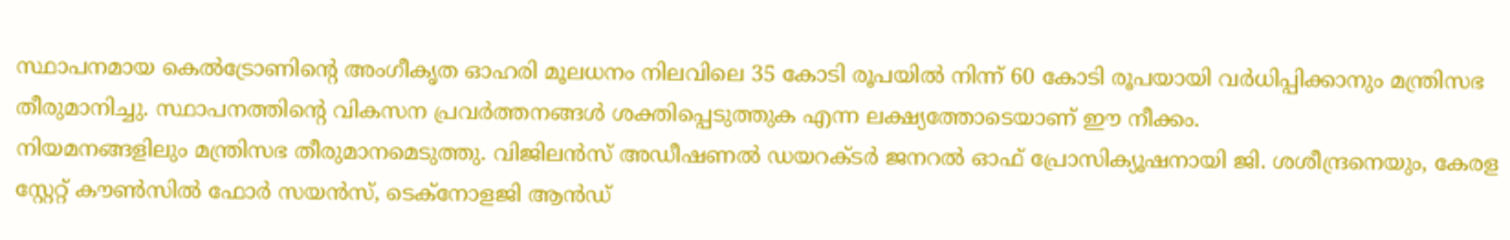സ്ഥാപനമായ കെൽട്രോണിന്റെ അംഗീകൃത ഓഹരി മൂലധനം നിലവിലെ 35 കോടി രൂപയിൽ നിന്ന് 60 കോടി രൂപയായി വർധിപ്പിക്കാനും മന്ത്രിസഭ തീരുമാനിച്ചു. സ്ഥാപനത്തിന്റെ വികസന പ്രവർത്തനങ്ങൾ ശക്തിപ്പെടുത്തുക എന്ന ലക്ഷ്യത്തോടെയാണ് ഈ നീക്കം.
നിയമനങ്ങളിലും മന്ത്രിസഭ തീരുമാനമെടുത്തു. വിജിലൻസ് അഡീഷണൽ ഡയറക്ടർ ജനറൽ ഓഫ് പ്രോസിക്യൂഷനായി ജി. ശശീന്ദ്രനെയും, കേരള സ്റ്റേറ്റ് കൗൺസിൽ ഫോർ സയൻസ്, ടെക്നോളജി ആൻഡ്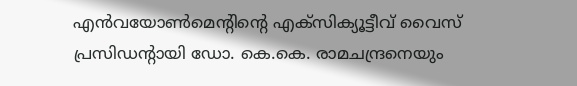എൻവയോൺമെന്റിന്റെ എക്സിക്യൂട്ടീവ് വൈസ് പ്രസിഡന്റായി ഡോ. കെ.കെ. രാമചന്ദ്രനെയും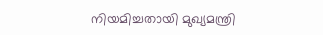നിയമിച്ചതായി മുഖ്യമന്ത്രി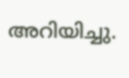അറിയിച്ചു.